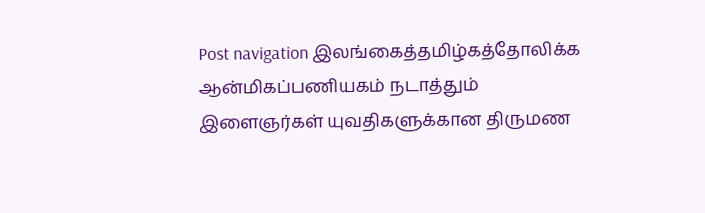Post navigation இலங்கைத்தமிழ்கத்தோலிக்க ஆன்மிகப்பணியகம் நடாத்தும் இளைஞர்கள் யுவதிகளுக்கான திருமண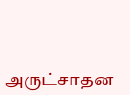அருட்சாதன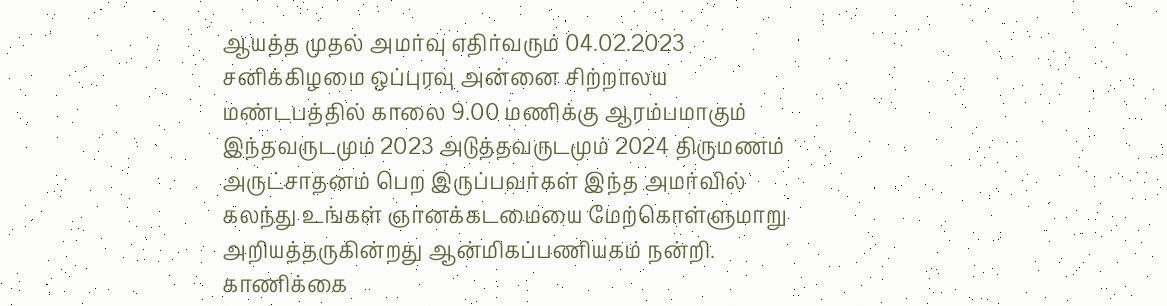ஆயத்த முதல் அமர்வு எதிர்வரும் 04.02.2023 சனிக்கிழமை ஒப்புரவு அன்னை சிற்றாலய மண்டபத்தில் காலை 9.00 மணிக்கு ஆரம்பமாகும் இந்தவருடமும் 2023 அடுத்தவருடமும் 2024 திருமணம் அருட்சாதனம் பெற இருப்பவர்கள் இந்த அமர்வில் கலந்து உங்கள் ஞானக்கடமையை மேற்கொள்ளுமாறு அறியத்தருகின்றது ஆன்மிகப்பணியகம் நன்றி. காணிக்கை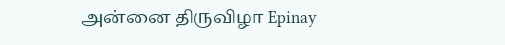அன்னை திருவிழா Epinay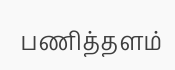பணித்தளம்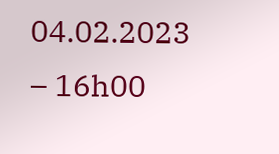04.02.2023 – 16h00